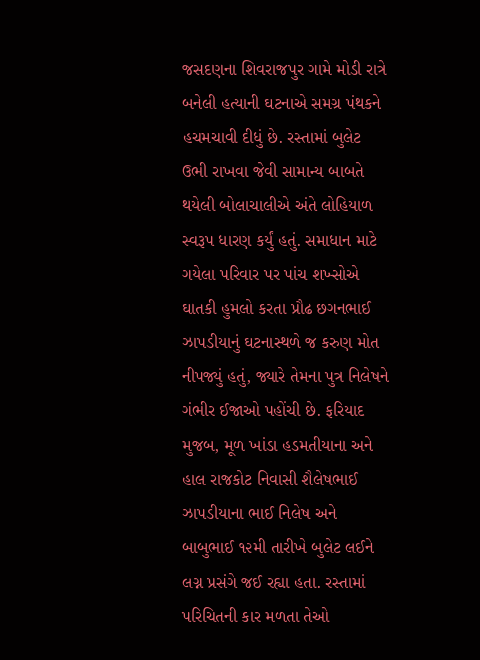જસદણના શિવરાજપુર ગામે મોડી રાત્રે બનેલી હત્યાની ઘટનાએ સમગ્ર પંથકને હચમચાવી દીધું છે. રસ્તામાં બુલેટ ઉભી રાખવા જેવી સામાન્ય બાબતે થયેલી બોલાચાલીએ અંતે લોહિયાળ સ્વરૂપ ધારણ કર્યું હતું. સમાધાન માટે ગયેલા પરિવાર પર પાંચ શખ્સોએ ઘાતકી હુમલો કરતા પ્રૌઢ છગનભાઈ ઝાપડીયાનું ઘટનાસ્થળે જ કરુણ મોત નીપજ્યું હતું, જ્યારે તેમના પુત્ર નિલેષને ગંભીર ઈજાઓ પહોંચી છે. ફરિયાદ મુજબ, મૂળ ખાંડા હડમતીયાના અને હાલ રાજકોટ નિવાસી શૈલેષભાઈ ઝાપડીયાના ભાઈ નિલેષ અને બાબુભાઈ ૧૨મી તારીખે બુલેટ લઈને લગ્ન પ્રસંગે જઈ રહ્યા હતા. રસ્તામાં પરિચિતની કાર મળતા તેઓ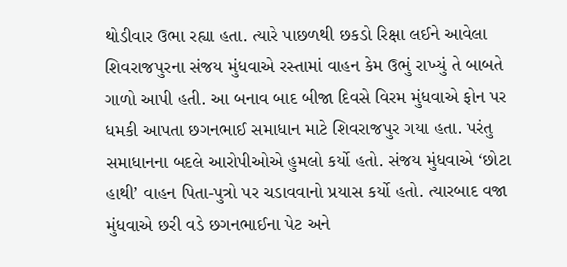થોડીવાર ઉભા રહ્યા હતા. ત્યારે પાછળથી છકડો રિક્ષા લઈને આવેલા શિવરાજપુરના સંજય મુંધવાએ રસ્તામાં વાહન કેમ ઉભું રાખ્યું તે બાબતે ગાળો આપી હતી. આ બનાવ બાદ બીજા દિવસે વિરમ મુંધવાએ ફોન પર ધમકી આપતા છગનભાઈ સમાધાન માટે શિવરાજપુર ગયા હતા. પરંતુ સમાધાનના બદલે આરોપીઓએ હુમલો કર્યો હતો. સંજય મુંધવાએ ‘છોટા હાથી’ વાહન પિતા-પુત્રો પર ચડાવવાનો પ્રયાસ કર્યો હતો. ત્યારબાદ વજા મુંધવાએ છરી વડે છગનભાઈના પેટ અને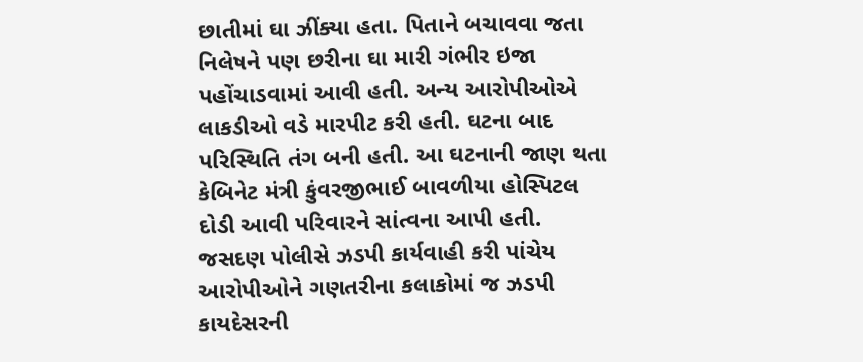છાતીમાં ઘા ઝીંક્યા હતા. પિતાને બચાવવા જતા નિલેષને પણ છરીના ઘા મારી ગંભીર ઇજા પહોંચાડવામાં આવી હતી. અન્ય આરોપીઓએ લાકડીઓ વડે મારપીટ કરી હતી. ઘટના બાદ પરિસ્થિતિ તંગ બની હતી. આ ઘટનાની જાણ થતા કેબિનેટ મંત્રી કુંવરજીભાઈ બાવળીયા હોસ્પિટલ દોડી આવી પરિવારને સાંત્વના આપી હતી. જસદણ પોલીસે ઝડપી કાર્યવાહી કરી પાંચેય આરોપીઓને ગણતરીના કલાકોમાં જ ઝડપી કાયદેસરની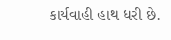કાર્યવાહી હાથ ધરી છે.